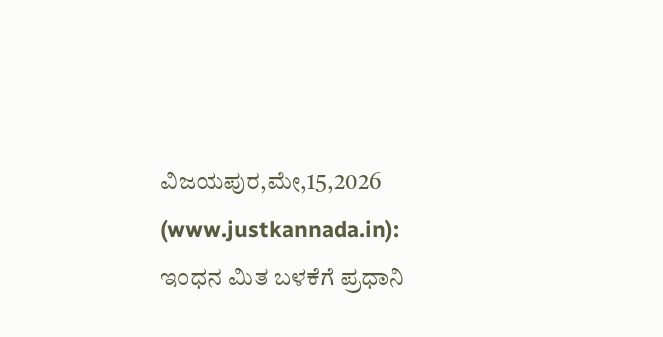ವಿಜಯಪುರ,ಮೇ,15,2026 (www.justkannada.in): ಇಂಧನ ಮಿತ ಬಳಕೆಗೆ ಪ್ರಧಾನಿ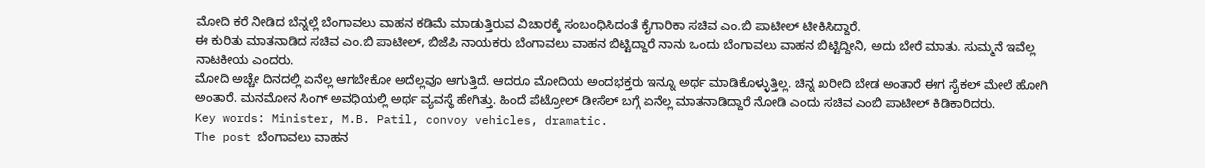ಮೋದಿ ಕರೆ ನೀಡಿದ ಬೆನ್ನಲ್ಲೆ ಬೆಂಗಾವಲು ವಾಹನ ಕಡಿಮೆ ಮಾಡುತ್ತಿರುವ ವಿಚಾರಕ್ಕೆ ಸಂಬಂಧಿಸಿದಂತೆ ಕೈಗಾರಿಕಾ ಸಚಿವ ಎಂ.ಬಿ ಪಾಟೀಲ್ ಟೀಕಿಸಿದ್ದಾರೆ.
ಈ ಕುರಿತು ಮಾತನಾಡಿದ ಸಚಿವ ಎಂ.ಬಿ ಪಾಟೀಲ್, ಬಿಜೆಪಿ ನಾಯಕರು ಬೆಂಗಾವಲು ವಾಹನ ಬಿಟ್ಟಿದ್ದಾರೆ ನಾನು ಒಂದು ಬೆಂಗಾವಲು ವಾಹನ ಬಿಟ್ಟಿದ್ದೀನಿ, ಅದು ಬೇರೆ ಮಾತು. ಸುಮ್ಮನೆ ಇವೆಲ್ಲ ನಾಟಕೀಯ ಎಂದರು.
ಮೋದಿ ಅಚ್ಚೇ ದಿನದಲ್ಲಿ ಏನೆಲ್ಲ ಆಗಬೇಕೋ ಅದೆಲ್ಲವೂ ಆಗುತ್ತಿದೆ. ಆದರೂ ಮೋದಿಯ ಅಂದಭಕ್ತರು ಇನ್ನೂ ಅರ್ಥ ಮಾಡಿಕೊಳ್ಳುತ್ತಿಲ್ಲ. ಚಿನ್ನ ಖರೀದಿ ಬೇಡ ಅಂತಾರೆ ಈಗ ಸೈಕಲ್ ಮೇಲೆ ಹೋಗಿ ಅಂತಾರೆ. ಮನಮೋನ ಸಿಂಗ್ ಅವಧಿಯಲ್ಲಿ ಅರ್ಥ ವ್ಯವಸ್ಥೆ ಹೇಗಿತ್ತು. ಹಿಂದೆ ಪೆಟ್ರೋಲ್ ಡೀಸೆಲ್ ಬಗ್ಗೆ ಏನೆಲ್ಲ ಮಾತನಾಡಿದ್ದಾರೆ ನೋಡಿ ಎಂದು ಸಚಿವ ಎಂಬಿ ಪಾಟೀಲ್ ಕಿಡಿಕಾರಿದರು.
Key words: Minister, M.B. Patil, convoy vehicles, dramatic.
The post ಬೆಂಗಾವಲು ವಾಹನ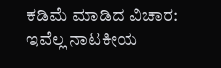ಕಡಿಮೆ ಮಾಡಿದ ವಿಚಾರ: ಇವೆಲ್ಲ ನಾಟಕೀಯ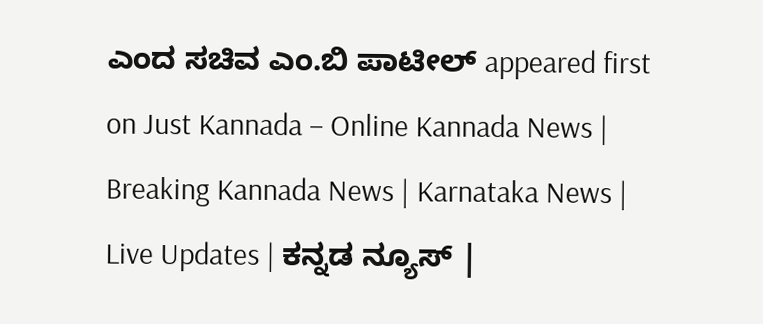ಎಂದ ಸಚಿವ ಎಂ.ಬಿ ಪಾಟೀಲ್ appeared first on Just Kannada – Online Kannada News | Breaking Kannada News | Karnataka News | Live Updates | ಕನ್ನಡ ನ್ಯೂಸ್ |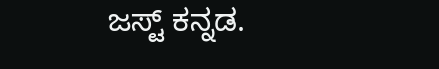ಜಸ್ಟ್ ಕನ್ನಡ.